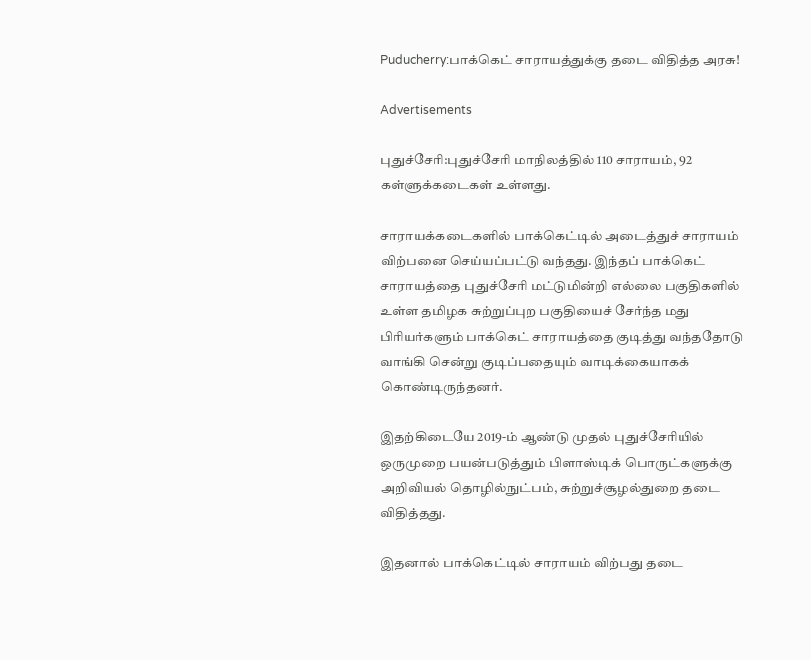Puducherry:பாக்கெட் சாராயத்துக்கு தடை விதித்த அரசு!

Advertisements

புதுச்சேரி:புதுச்சேரி மாநிலத்தில் 110 சாராயம், 92 கள்ளுக்கடைகள் உள்ளது.

சாராயக்கடைகளில் பாக்கெட்டில் அடைத்துச் சாராயம் விற்பனை செய்யப்பட்டு வந்தது. இந்தப் பாக்கெட் சாராயத்தை புதுச்சேரி மட்டுமின்றி எல்லை பகுதிகளில் உள்ள தமிழக சுற்றுப்புற பகுதியைச் சேர்ந்த மது பிரியர்களும் பாக்கெட் சாராயத்தை குடித்து வந்ததோடு வாங்கி சென்று குடிப்பதையும் வாடிக்கையாகக் கொண்டிருந்தனர்.

இதற்கிடையே 2019-ம் ஆண்டு முதல் புதுச்சேரியில் ஒருமுறை பயன்படுத்தும் பிளாஸ்டிக் பொருட்களுக்கு அறிவியல் தொழில்நுட்பம், சுற்றுச்சூழல்துறை தடை விதித்தது.

இதனால் பாக்கெட்டில் சாராயம் விற்பது தடை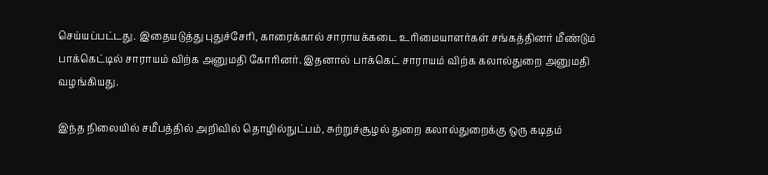செய்யப்பட்டது. இதையடுத்து புதுச்சேரி, காரைக்கால் சாராயக்கடை உரிமையாளர்கள் சங்கத்தினர் மீண்டும் பாக்கெட்டில் சாராயம் விற்க அனுமதி கோரினர். இதனால் பாக்கெட் சாராயம் விற்க கலால்துறை அனுமதி வழங்கியது.

இந்த நிலையில் சமீபத்தில் அறிவில் தொழில்நுட்பம், சுற்றுச்சூழல் துறை கலால்துறைக்கு ஒரு கடிதம்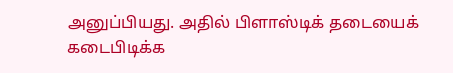அனுப்பியது. அதில் பிளாஸ்டிக் தடையைக் கடைபிடிக்க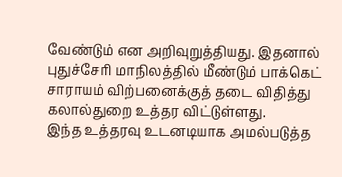வேண்டும் என அறிவுறுத்தியது. இதனால் புதுச்சேரி மாநிலத்தில் மீண்டும் பாக்கெட் சாராயம் விற்பனைக்குத் தடை விதித்து கலால்துறை உத்தர விட்டுள்ளது.
இந்த உத்தரவு உடனடியாக அமல்படுத்த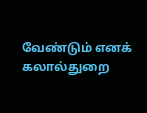வேண்டும் எனக் கலால்துறை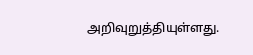அறிவுறுத்தியுள்ளது.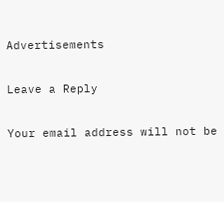Advertisements

Leave a Reply

Your email address will not be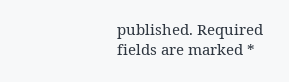published. Required fields are marked *